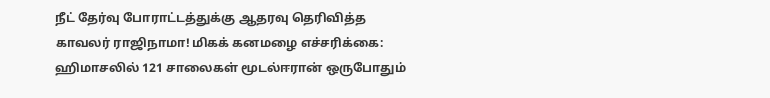நீட் தேர்வு போராட்டத்துக்கு ஆதரவு தெரிவித்த காவலர் ராஜிநாமா! மிகக் கனமழை எச்சரிக்கை: ஹிமாசலில் 121 சாலைகள் மூடல்ஈரான் ஒருபோதும்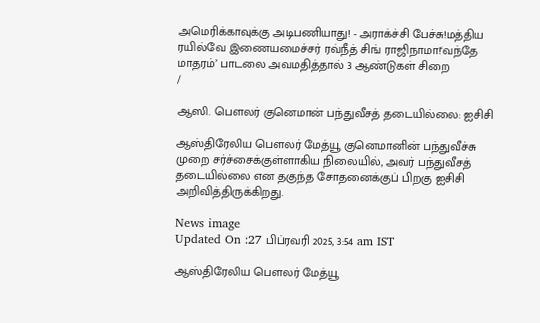அமெரிக்காவுக்கு அடிபணியாது! - அராக்ச்சி பேச்சு!மத்திய ரயில்வே இணையமைச்சர் ரவ்நீத் சிங் ராஜிநாமா!‘வந்தே மாதரம்’ பாடலை அவமதித்தால் 3 ஆண்டுகள் சிறை
/

ஆஸி. பௌலர் குனெமான் பந்துவீசத் தடையில்லை: ஐசிசி

ஆஸ்திரேலிய பௌலர் மேத்யூ குனெமானின் பந்துவீச்சு முறை சர்ச்சைக்குள்ளாகிய நிலையில், அவர் பந்துவீசத் தடையில்லை என தகுந்த சோதனைக்குப் பிறகு ஐசிசி அறிவித்திருக்கிறது.

News image
Updated On :27 பிப்ரவரி 2025, 3:54 am IST

ஆஸ்திரேலிய பௌலர் மேத்யூ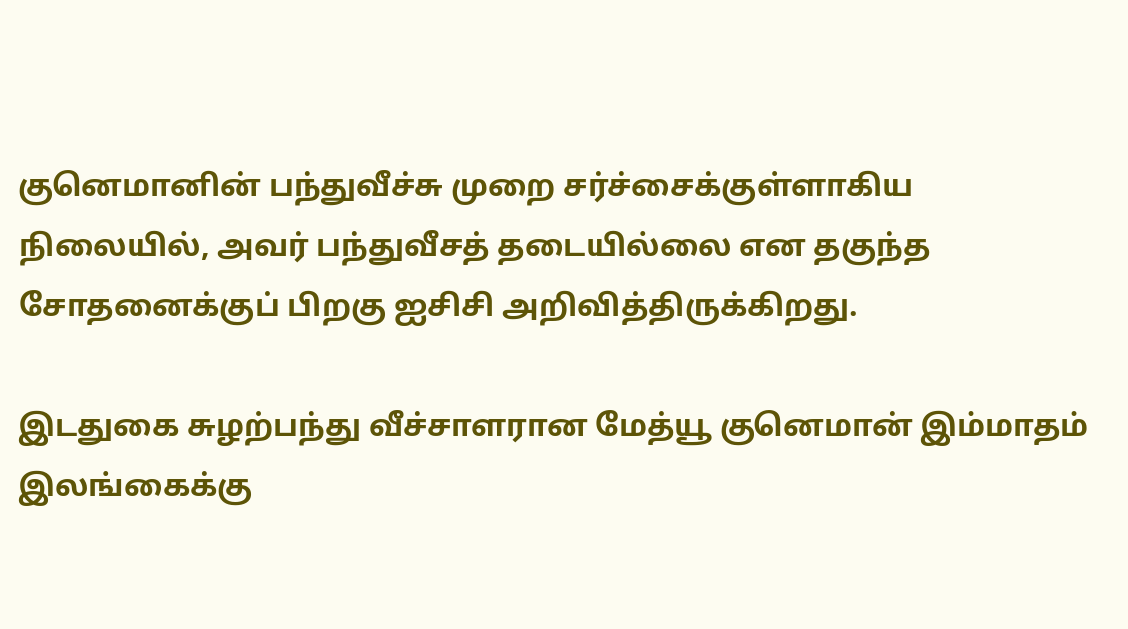குனெமானின் பந்துவீச்சு முறை சர்ச்சைக்குள்ளாகிய நிலையில், அவர் பந்துவீசத் தடையில்லை என தகுந்த சோதனைக்குப் பிறகு ஐசிசி அறிவித்திருக்கிறது.

இடதுகை சுழற்பந்து வீச்சாளரான மேத்யூ குனெமான் இம்மாதம் இலங்கைக்கு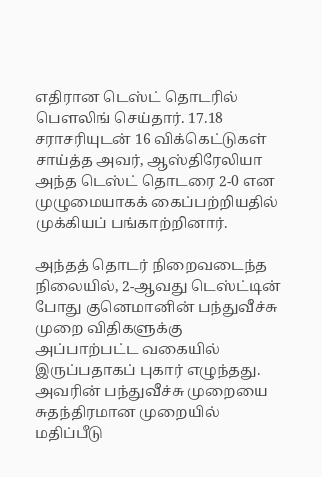எதிரான டெஸ்ட் தொடரில் பௌலிங் செய்தார். 17.18 சராசரியுடன் 16 விக்கெட்டுகள் சாய்த்த அவர், ஆஸ்திரேலியா அந்த டெஸ்ட் தொடரை 2-0 என முழுமையாகக் கைப்பற்றியதில் முக்கியப் பங்காற்றினார்.

அந்தத் தொடர் நிறைவடைந்த நிலையில், 2-ஆவது டெஸ்ட்டின் போது குனெமானின் பந்துவீச்சு முறை விதிகளுக்கு அப்பாற்பட்ட வகையில் இருப்பதாகப் புகார் எழுந்தது. அவரின் பந்துவீச்சு முறையை சுதந்திரமான முறையில் மதிப்பீடு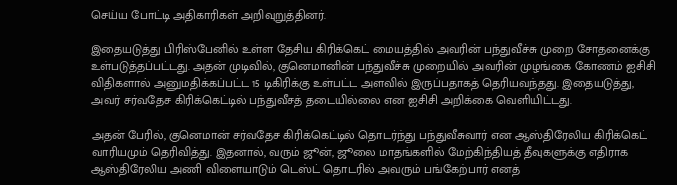செய்ய போட்டி அதிகாரிகள் அறிவுறுத்தினர்.

இதையடுத்து பிரிஸ்பேனில் உள்ள தேசிய கிரிக்கெட் மையத்தில் அவரின் பந்துவீச்சு முறை சோதனைக்கு உள்படுத்தப்பட்டது. அதன் முடிவில், குனெமானின் பந்துவீச்சு முறையில் அவரின் முழங்கை கோணம் ஐசிசி விதிகளால் அனுமதிக்கப்பட்ட 15 டிகிரிக்கு உள்பட்ட அளவில் இருப்பதாகத் தெரியவந்தது. இதையடுத்து, அவர் சர்வதேச கிரிக்கெட்டில் பந்துவீசத் தடையில்லை என ஐசிசி அறிக்கை வெளியிட்டது.

அதன் பேரில், குனெமான் சர்வதேச கிரிக்கெட்டில் தொடர்ந்து பந்துவீசுவார் என ஆஸ்திரேலிய கிரிக்கெட் வாரியமும் தெரிவித்து. இதனால், வரும் ஜூன், ஜூலை மாதங்களில் மேற்கிந்தியத் தீவுகளுக்கு எதிராக ஆஸ்திரேலிய அணி விளையாடும் டெஸ்ட் தொடரில் அவரும் பங்கேற்பார் எனத்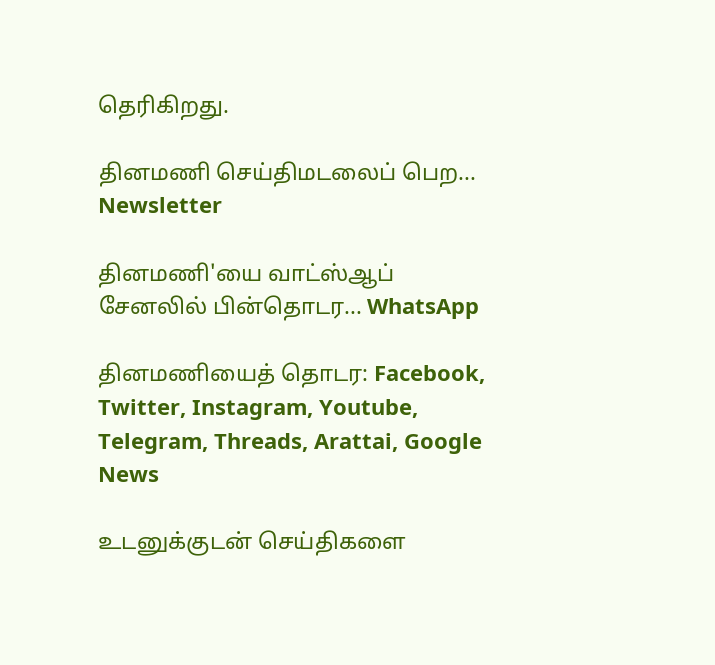தெரிகிறது.

தினமணி செய்திமடலைப் பெற... Newsletter

தினமணி'யை வாட்ஸ்ஆப் சேனலில் பின்தொடர... WhatsApp

தினமணியைத் தொடர: Facebook, Twitter, Instagram, Youtube, Telegram, Threads, Arattai, Google News

உடனுக்குடன் செய்திகளை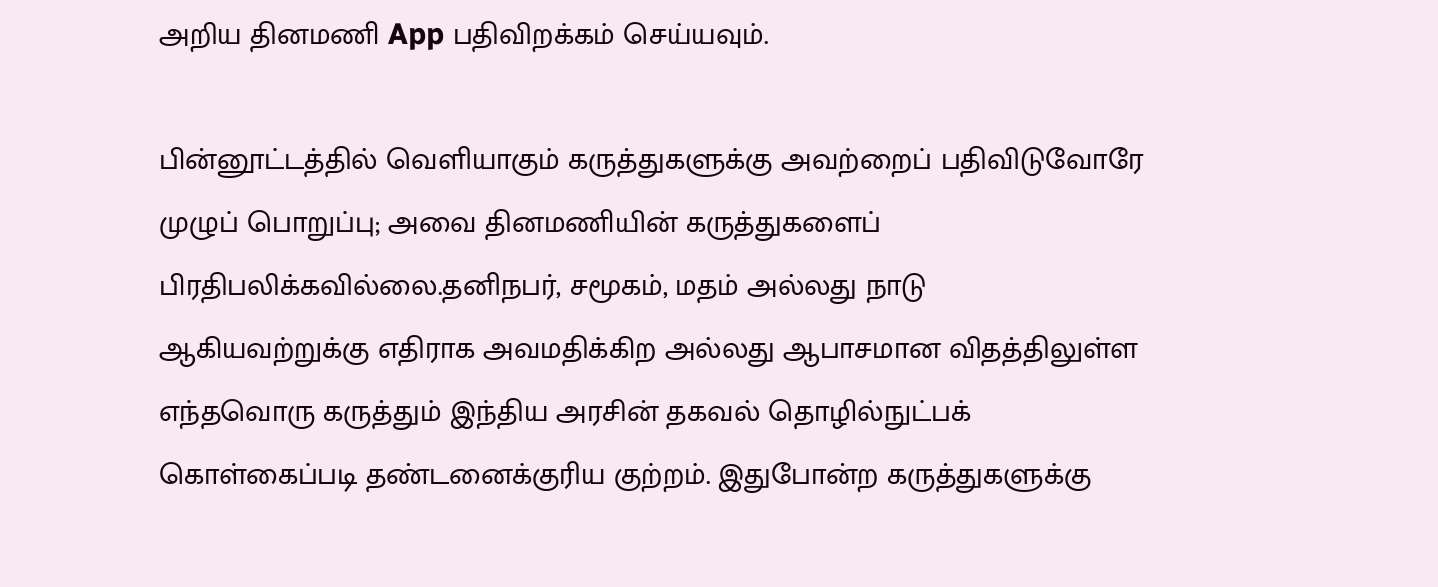அறிய தினமணி App பதிவிறக்கம் செய்யவும்.

பின்னூட்டத்தில் வெளியாகும் கருத்துகளுக்கு அவற்றைப் பதிவிடுவோரே முழுப் பொறுப்பு; அவை தினமணியின் கருத்துகளைப் பிரதிபலிக்கவில்லை.தனிநபர், சமூகம், மதம் அல்லது நாடு ஆகியவற்றுக்கு எதிராக அவமதிக்கிற அல்லது ஆபாசமான விதத்திலுள்ள எந்தவொரு கருத்தும் இந்திய அரசின் தகவல் தொழில்நுட்பக் கொள்கைப்படி தண்டனைக்குரிய குற்றம். இதுபோன்ற கருத்துகளுக்கு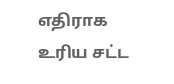எதிராக உரிய சட்ட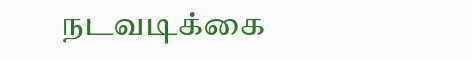நடவடிக்கை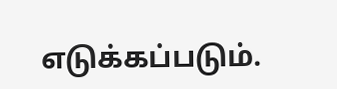எடுக்கப்படும்.